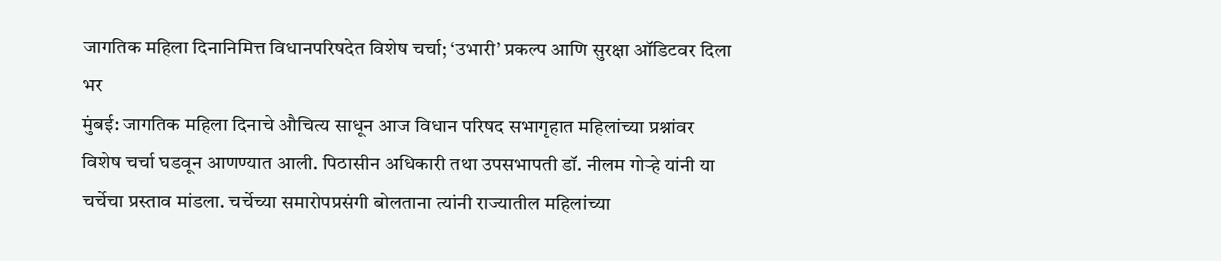जागतिक महिला दिनानिमित्त विधानपरिषदेत विशेष चर्चा; ‘उभारी’ प्रकल्प आणि सुरक्षा ऑडिटवर दिला भर
मुंबई: जागतिक महिला दिनाचे औचित्य साधून आज विधान परिषद सभागृहात महिलांच्या प्रश्नांवर विशेष चर्चा घडवून आणण्यात आली. पिठासीन अधिकारी तथा उपसभापती डॉ. नीलम गोऱ्हे यांनी या चर्चेचा प्रस्ताव मांडला. चर्चेच्या समारोपप्रसंगी बोलताना त्यांनी राज्यातील महिलांच्या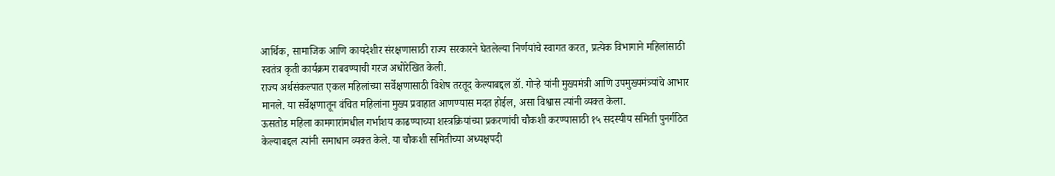आर्थिक, सामाजिक आणि कायदेशीर संरक्षणासाठी राज्य सरकारने घेतलेल्या निर्णयांचे स्वागत करत, प्रत्येक विभागाने महिलांसाठी स्वतंत्र कृती कार्यक्रम राबवण्याची गरज अधोरेखित केली.
राज्य अर्थसंकल्पात एकल महिलांच्या सर्वेक्षणासाठी विशेष तरतूद केल्याबद्दल डॉ. गोऱ्हे यांनी मुख्यमंत्री आणि उपमुख्यमंत्र्यांचे आभार मानले. या सर्वेक्षणातून वंचित महिलांना मुख्य प्रवाहात आणण्यास मदत होईल, असा विश्वास त्यांनी व्यक्त केला.
ऊसतोड महिला कामगारांमधील गर्भाशय काढण्याच्या शस्त्रक्रियांच्या प्रकरणांची चौकशी करण्यासाठी १५ सदस्यीय समिती पुनर्गठित केल्याबद्दल त्यांनी समाधान व्यक्त केले. या चौकशी समितीच्या अध्यक्षपदी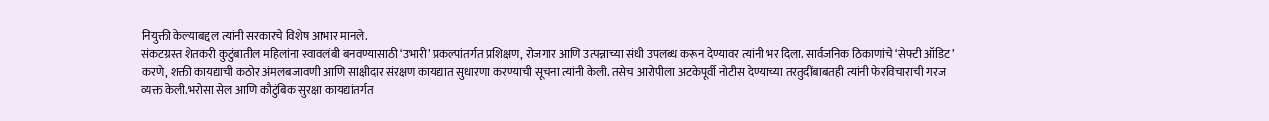नियुक्ती केल्याबद्दल त्यांनी सरकारचे विशेष आभार मानले.
संकटग्रस्त शेतकरी कुटुंबातील महिलांना स्वावलंबी बनवण्यासाठी ‘उभारी’ प्रकल्पांतर्गत प्रशिक्षण, रोजगार आणि उत्पन्नाच्या संधी उपलब्ध करून देण्यावर त्यांनी भर दिला. सार्वजनिक ठिकाणांचे ‘सेफ्टी ऑडिट’ करणे, शक्ती कायद्याची कठोर अंमलबजावणी आणि साक्षीदार संरक्षण कायद्यात सुधारणा करण्याची सूचना त्यांनी केली. तसेच आरोपीला अटकेपूर्वी नोटीस देण्याच्या तरतुदींबाबतही त्यांनी फेरविचाराची गरज व्यक्त केली.भरोसा सेल आणि कौटुंबिक सुरक्षा कायद्यांतर्गत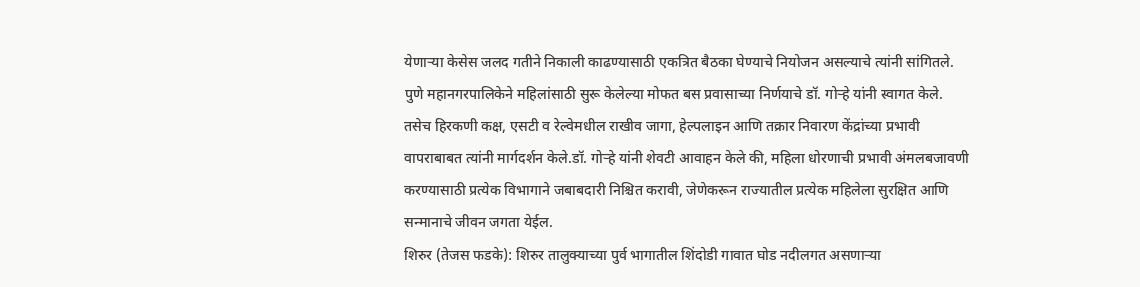येणाऱ्या केसेस जलद गतीने निकाली काढण्यासाठी एकत्रित बैठका घेण्याचे नियोजन असल्याचे त्यांनी सांगितले.
पुणे महानगरपालिकेने महिलांसाठी सुरू केलेल्या मोफत बस प्रवासाच्या निर्णयाचे डॉ. गोऱ्हे यांनी स्वागत केले. तसेच हिरकणी कक्ष, एसटी व रेल्वेमधील राखीव जागा, हेल्पलाइन आणि तक्रार निवारण केंद्रांच्या प्रभावी वापराबाबत त्यांनी मार्गदर्शन केले.डॉ. गोऱ्हे यांनी शेवटी आवाहन केले की, महिला धोरणाची प्रभावी अंमलबजावणी करण्यासाठी प्रत्येक विभागाने जबाबदारी निश्चित करावी, जेणेकरून राज्यातील प्रत्येक महिलेला सुरक्षित आणि सन्मानाचे जीवन जगता येईल.
शिरुर (तेजस फडके): शिरुर तालुक्याच्या पुर्व भागातील शिंदोडी गावात घोड नदीलगत असणाऱ्या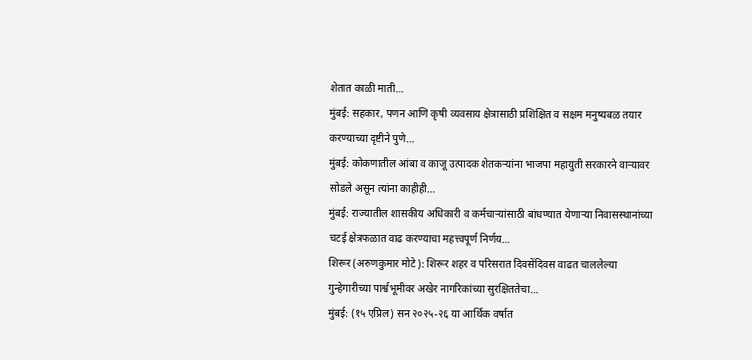शेतात काळी माती…
मुंबई: सहकार, पणन आणि कृषी व्यवसाय क्षेत्रासाठी प्रशिक्षित व सक्षम मनुष्यबळ तयार करण्याच्या दृष्टीने पुणे…
मुंबई: कोकणातील आंबा व काजू उत्पादक शेतकऱ्यांना भाजपा महायुती सरकारने वाऱ्यावर सोडले असून त्यांना काहीही…
मुंबई: राज्यातील शासकीय अधिकारी व कर्मचाऱ्यांसाठी बांधण्यात येणाऱ्या निवासस्थानांच्या चटई क्षेत्रफळात वाढ करण्याचा महत्त्वपूर्ण निर्णय…
शिरूर (अरुणकुमार मोटे): शिरूर शहर व परिसरात दिवसेंदिवस वाढत चाललेल्या गुन्हेगारीच्या पार्श्वभूमीवर अखेर नागरिकांच्या सुरक्षिततेचा…
मुंबई: (१५ एप्रिल) सन २०२५-२६ या आर्थिक वर्षात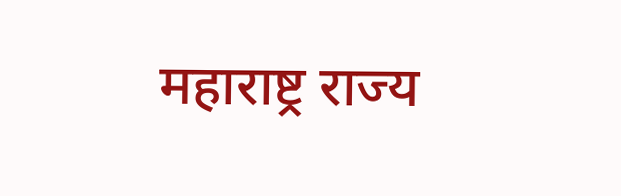महाराष्ट्र राज्य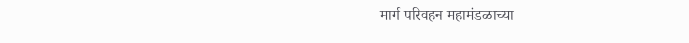मार्ग परिवहन महामंडळाच्या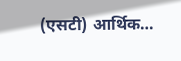(एसटी) आर्थिक…